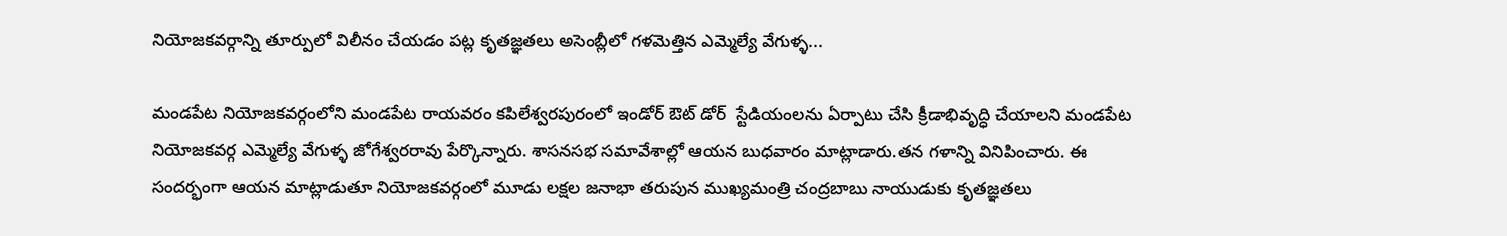నియోజకవర్గాన్ని తూర్పులో విలీనం చేయడం పట్ల కృతజ్ఞతలు అసెంబ్లీలో గళమెత్తిన ఎమ్మెల్యే వేగుళ్ళ...

మండపేట నియోజకవర్గంలోని మండపేట రాయవరం కపిలేశ్వరపురంలో ఇండోర్ ఔట్ డోర్  స్టేడియంలను ఏర్పాటు చేసి క్రీడాభివృద్ధి చేయాలని మండపేట నియోజకవర్గ ఎమ్మెల్యే వేగుళ్ళ జోగేశ్వరరావు పేర్కొన్నారు. శాసనసభ సమావేశాల్లో ఆయన బుధవారం మాట్లాడారు.తన గళాన్ని వినిపించారు. ఈ సందర్భంగా ఆయన మాట్లాడుతూ నియోజకవర్గంలో మూడు లక్షల జనాభా తరుపున ముఖ్యమంత్రి చంద్రబాబు నాయుడుకు కృతజ్ఞతలు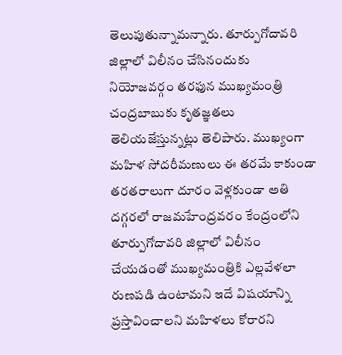తెలుపుతున్నామన్నారు. తూర్పుగోదావరి జిల్లాలో విలీనం చేసినందుకు నియోజవర్గం తరఫున ముఖ్యమంత్రి చంద్రబాబుకు కృతజ్ఞతలు తెలియజేస్తున్నట్లు తెలిపారు. ముఖ్యంగా మహిళ సోదరీమణులు ఈ తరమే కాకుండా తరతరాలుగా దూరం వెళ్లకుండా అతి దగ్గరలో రాజమహేంద్రవరం కేంద్రంలోని తూర్పుగోదావరి జిల్లాలో విలీనం చేయడంతో ముఖ్యమంత్రికి ఎల్లవేళలా రుణపడి ఉంటామని ఇదే విషయాన్ని ప్రస్తావించాలని మహిళలు కోరారని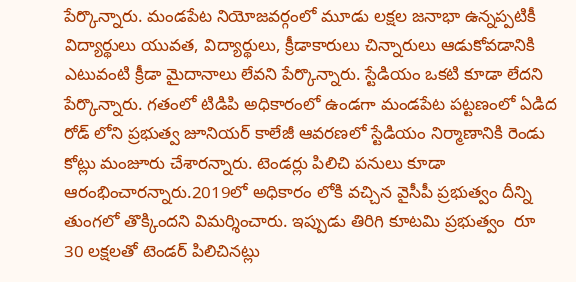పేర్కొన్నారు. మండపేట నియోజవర్గంలో మూడు లక్షల జనాభా ఉన్నప్పటికీ విద్యార్థులు యువత, విద్యార్థులు, క్రీడాకారులు చిన్నారులు ఆడుకోవడానికి ఎటువంటి క్రీడా మైదానాలు లేవని పేర్కొన్నారు. స్టేడియం ఒకటి కూడా లేదని పేర్కొన్నారు. గతంలో టిడిపి అధికారంలో ఉండగా మండపేట పట్టణంలో ఏడిద రోడ్ లోని ప్రభుత్వ జూనియర్ కాలేజీ ఆవరణలో స్టేడియం నిర్మాణానికి రెండు కోట్లు మంజూరు చేశారన్నారు. టెండర్లు పిలిచి పనులు కూడా ఆరంభించారన్నారు.2019లో అధికారం లోకి వచ్చిన వైసీపీ ప్రభుత్వం దీన్ని తుంగలో తొక్కిందని విమర్శించారు. ఇప్పుడు తిరిగి కూటమి ప్రభుత్వం  రూ 30 లక్షలతో టెండర్ పిలిచినట్లు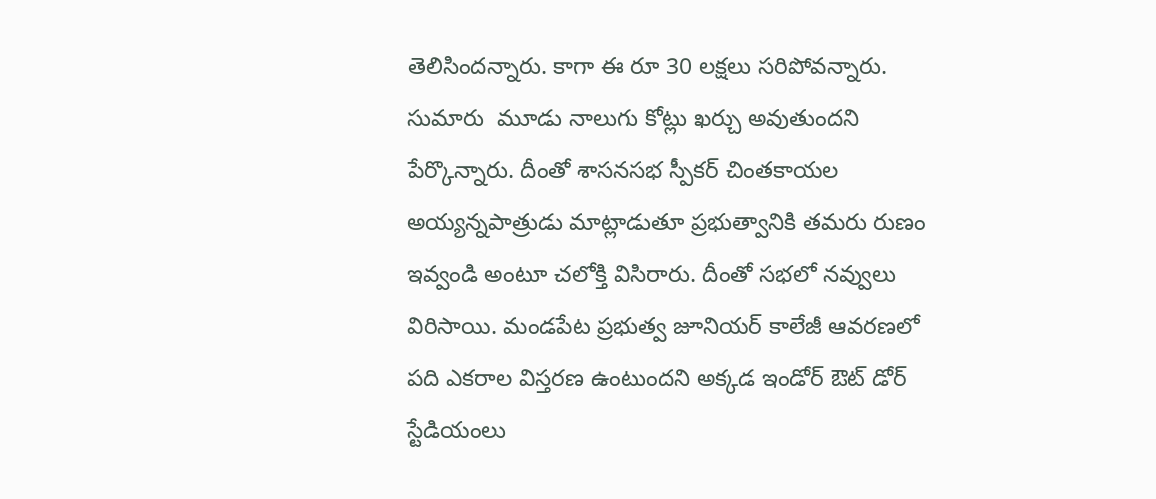తెలిసిందన్నారు. కాగా ఈ రూ 30 లక్షలు సరిపోవన్నారు. సుమారు  మూడు నాలుగు కోట్లు ఖర్చు అవుతుందని పేర్కొన్నారు. దీంతో శాసనసభ స్పీకర్ చింతకాయల అయ్యన్నపాత్రుడు మాట్లాడుతూ ప్రభుత్వానికి తమరు రుణం ఇవ్వండి అంటూ చలోక్తి విసిరారు. దీంతో సభలో నవ్వులు విరిసాయి. మండపేట ప్రభుత్వ జూనియర్ కాలేజీ ఆవరణలో పది ఎకరాల విస్తరణ ఉంటుందని అక్కడ ఇండోర్ ఔట్ డోర్ స్టేడియంలు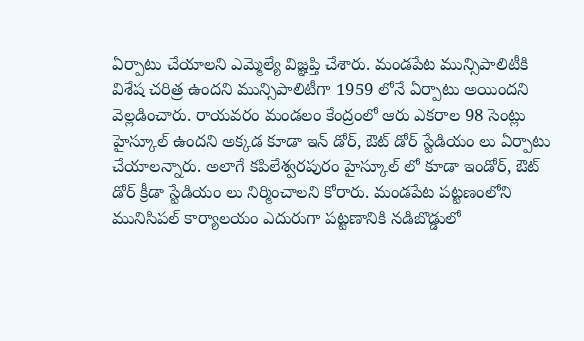ఏర్పాటు చేయాలని ఎమ్మెల్యే విజ్ఞప్తి చేశారు. మండపేట మున్సిపాలిటీకి విశేష చరిత్ర ఉందని మున్సిపాలిటీగా 1959 లోనే ఏర్పాటు అయిందని వెల్లడించారు. రాయవరం మండలం కేంద్రంలో ఆరు ఎకరాల 98 సెంట్లు హైస్కూల్ ఉందని అక్కడ కూడా ఇన్ డోర్, ఔట్ డోర్ స్టేడియం లు ఏర్పాటు చేయాలన్నారు. అలాగే కపిలేశ్వరపురం హైస్కూల్ లో కూడా ఇండోర్, ఔట్ డోర్ క్రీడా స్టేడియం లు నిర్మించాలని కోరారు. మండపేట పట్టణంలోని మునిసిపల్ కార్యాలయం ఎదురుగా పట్టణానికి నడిబొడ్డులో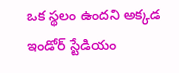ఒక స్థలం ఉందని అక్కడ ఇండోర్ స్టేడియం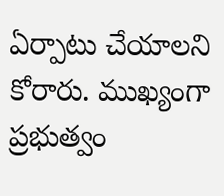ఏర్పాటు చేయాలని కోరారు. ముఖ్యంగా ప్రభుత్వం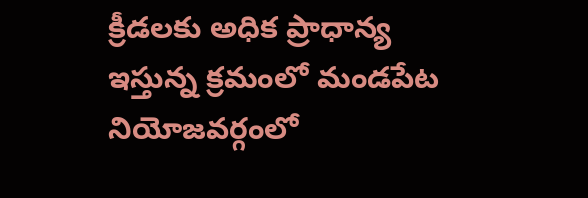క్రీడలకు అధిక ప్రాధాన్య ఇస్తున్న క్రమంలో మండపేట నియోజవర్గంలో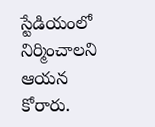స్టేడియంలో నిర్మించాలని ఆయన కోరారు.